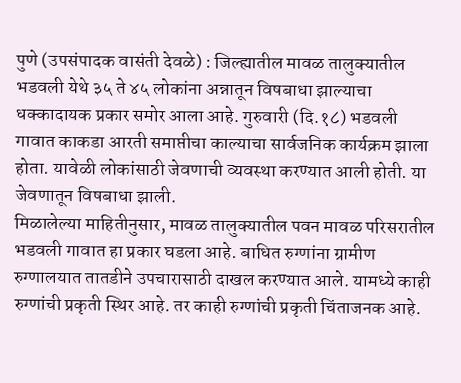पुणे (उपसंपादक वासंती देवळे) : जिल्ह्यातील मावळ तालुक्यातील भडवली येथे ३५ ते ४५ लोकांना अन्नातून विषबाधा झाल्याचा धक्कादायक प्रकार समोर आला आहे. गुरुवारी (दि.१८) भडवली गावात काकडा आरती समाप्तीचा काल्याचा सार्वजनिक कार्यक्रम झाला होता. यावेळी लोकांसाठी जेवणाची व्यवस्था करण्यात आली होती. या जेवणातून विषबाधा झाली.
मिळालेल्या माहितीनुसार, मावळ तालुक्यातील पवन मावळ परिसरातील भडवली गावात हा प्रकार घडला आहे. बाधित रुग्णांना ग्रामीण रुग्णालयात तातडीने उपचारासाठी दाखल करण्यात आले. यामध्ये काही रुग्णांची प्रकृती स्थिर आहे. तर काही रुग्णांची प्रकृती चिंताजनक आहे.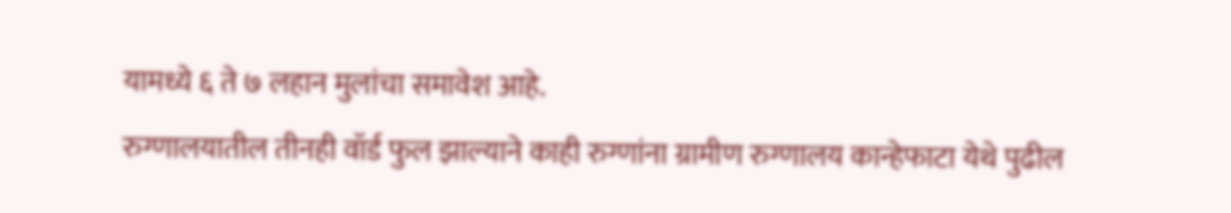यामध्ये ६ ते ७ लहान मुलांचा समावेश आहे.
रुग्णालयातील तीनही वॉर्ड फुल झाल्याने काही रुग्णांना ग्रामीण रुग्णालय कान्हेफाटा येथे पुढील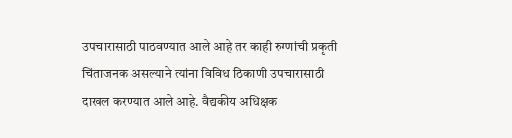उपचारासाठी पाठवण्यात आले आहे तर काही रुग्णांची प्रकृती चिंताजनक असल्याने त्यांना विविध ठिकाणी उपचारासाठी दाखल करण्यात आले आहे. वैद्यकीय अधिक्षक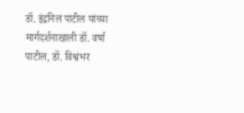डॉ. इंद्रनिल पाटील यांच्या मार्गदर्शनाखाली डॉ. वर्षा पाटील, डॉ. विश्वंभर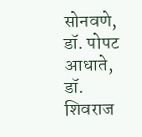सोनवणे, डॉ. पोपट आधाते, डॉ. शिवराज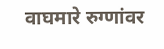वाघमारे रुग्णांवर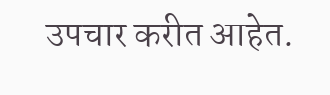उपचार करीत आहेत.